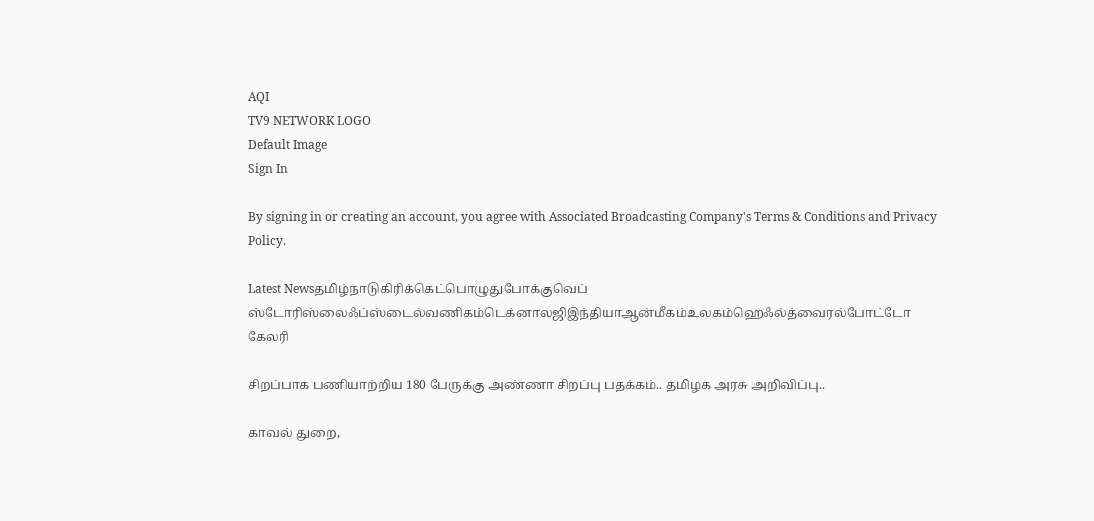AQI
TV9 NETWORK LOGO
Default Image
Sign In

By signing in or creating an account, you agree with Associated Broadcasting Company's Terms & Conditions and Privacy Policy.

Latest Newsதமிழ்நாடுகிரிக்கெட்பொழுதுபோக்குவெப் ஸ்டோரிஸ்லைஃப்ஸ்டைல்வணிகம்டெக்னாலஜிஇந்தியாஆன்மீகம்உலகம்ஹெஃல்த்வைரல்போட்டோ கேலரி

சிறப்பாக பணியாற்றிய 180 பேருக்கு அண்ணா சிறப்பு பதக்கம்.. தமிழக அரசு அறிவிப்பு..

காவல் துறை,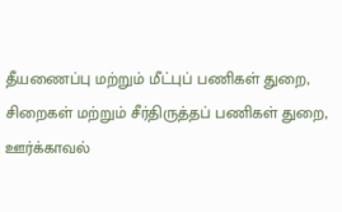தீயணைப்பு மற்றும் மீட்புப் பணிகள் துறை, சிறைகள் மற்றும் சீர்திருத்தப் பணிகள் துறை, ஊர்க்காவல்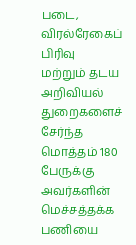படை, விரல்ரேகைப் பிரிவு மற்றும் தடய அறிவியல் துறைகளைச் சேர்ந்த மொத்தம் 180 பேருக்கு அவர்களின் மெச்சத்தக்க பணியை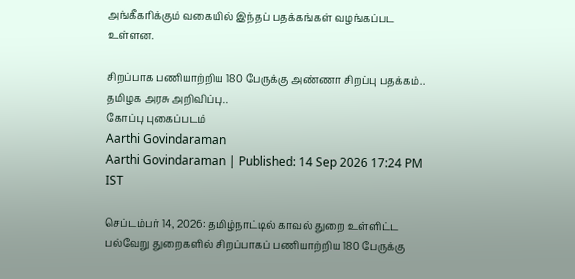அங்கீகரிக்கும் வகையில் இந்தப் பதக்கங்கள் வழங்கப்பட உள்ளன.

சிறப்பாக பணியாற்றிய 180 பேருக்கு அண்ணா சிறப்பு பதக்கம்.. தமிழக அரசு அறிவிப்பு..
கோப்பு புகைப்படம்
Aarthi Govindaraman
Aarthi Govindaraman | Published: 14 Sep 2026 17:24 PM IST

செப்டம்பர் 14, 2026: தமிழ்நாட்டில் காவல் துறை உள்ளிட்ட பல்வேறு துறைகளில் சிறப்பாகப் பணியாற்றிய 180 பேருக்கு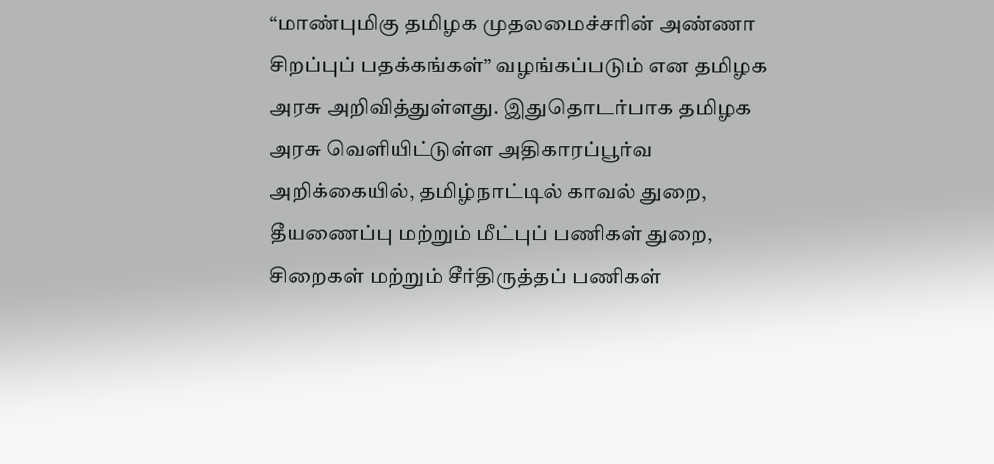“மாண்புமிகு தமிழக முதலமைச்சரின் அண்ணா சிறப்புப் பதக்கங்கள்” வழங்கப்படும் என தமிழக அரசு அறிவித்துள்ளது. இதுதொடர்பாக தமிழக அரசு வெளியிட்டுள்ள அதிகாரப்பூர்வ அறிக்கையில், தமிழ்நாட்டில் காவல் துறை, தீயணைப்பு மற்றும் மீட்புப் பணிகள் துறை, சிறைகள் மற்றும் சீர்திருத்தப் பணிகள்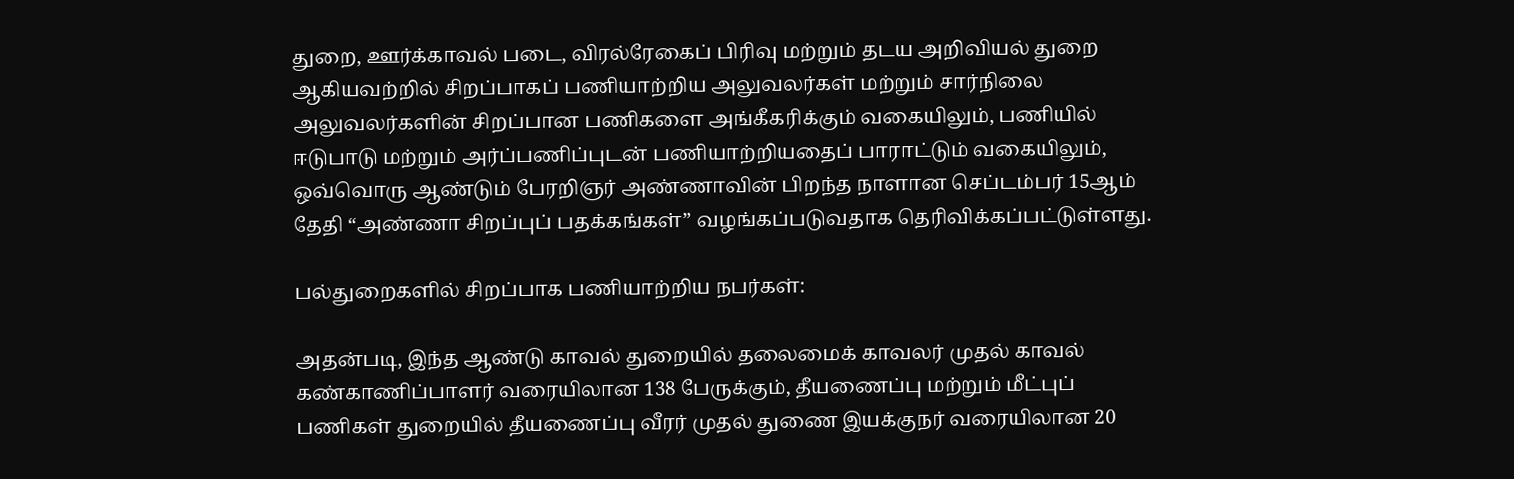துறை, ஊர்க்காவல் படை, விரல்ரேகைப் பிரிவு மற்றும் தடய அறிவியல் துறை ஆகியவற்றில் சிறப்பாகப் பணியாற்றிய அலுவலர்கள் மற்றும் சார்நிலை அலுவலர்களின் சிறப்பான பணிகளை அங்கீகரிக்கும் வகையிலும், பணியில் ஈடுபாடு மற்றும் அர்ப்பணிப்புடன் பணியாற்றியதைப் பாராட்டும் வகையிலும், ஒவ்வொரு ஆண்டும் பேரறிஞர் அண்ணாவின் பிறந்த நாளான செப்டம்பர் 15ஆம் தேதி “அண்ணா சிறப்புப் பதக்கங்கள்” வழங்கப்படுவதாக தெரிவிக்கப்பட்டுள்ளது.

பல்துறைகளில் சிறப்பாக பணியாற்றிய நபர்கள்:

அதன்படி, இந்த ஆண்டு காவல் துறையில் தலைமைக் காவலர் முதல் காவல் கண்காணிப்பாளர் வரையிலான 138 பேருக்கும், தீயணைப்பு மற்றும் மீட்புப் பணிகள் துறையில் தீயணைப்பு வீரர் முதல் துணை இயக்குநர் வரையிலான 20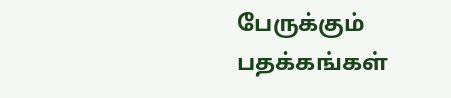பேருக்கும் பதக்கங்கள்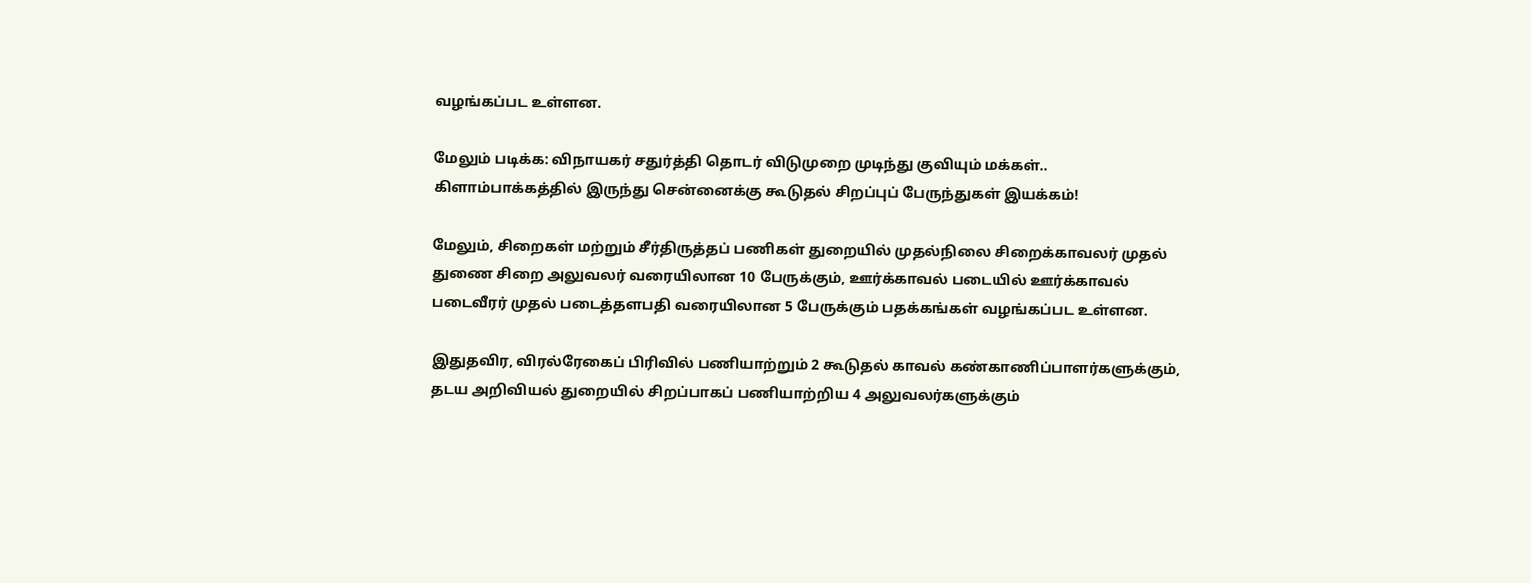வழங்கப்பட உள்ளன.

மேலும் படிக்க: விநாயகர் சதுர்த்தி தொடர் விடுமுறை முடிந்து குவியும் மக்கள்.. கிளாம்பாக்கத்தில் இருந்து சென்னைக்கு கூடுதல் சிறப்புப் பேருந்துகள் இயக்கம்!

மேலும், சிறைகள் மற்றும் சீர்திருத்தப் பணிகள் துறையில் முதல்நிலை சிறைக்காவலர் முதல் துணை சிறை அலுவலர் வரையிலான 10 பேருக்கும், ஊர்க்காவல் படையில் ஊர்க்காவல் படைவீரர் முதல் படைத்தளபதி வரையிலான 5 பேருக்கும் பதக்கங்கள் வழங்கப்பட உள்ளன.

இதுதவிர, விரல்ரேகைப் பிரிவில் பணியாற்றும் 2 கூடுதல் காவல் கண்காணிப்பாளர்களுக்கும், தடய அறிவியல் துறையில் சிறப்பாகப் பணியாற்றிய 4 அலுவலர்களுக்கும்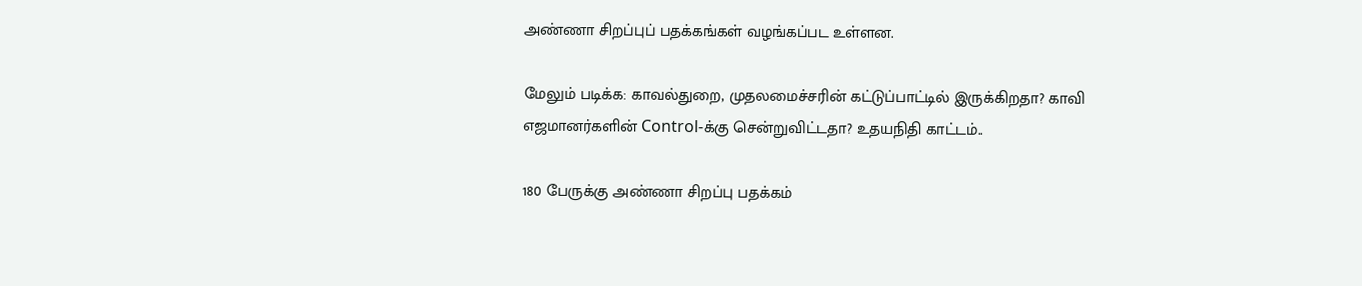அண்ணா சிறப்புப் பதக்கங்கள் வழங்கப்பட உள்ளன.

மேலும் படிக்க: காவல்துறை, முதலமைச்சரின் கட்டுப்பாட்டில் இருக்கிறதா? காவி எஜமானர்களின் Control-க்கு சென்றுவிட்டதா? உதயநிதி காட்டம்..

180 பேருக்கு அண்ணா சிறப்பு பதக்கம்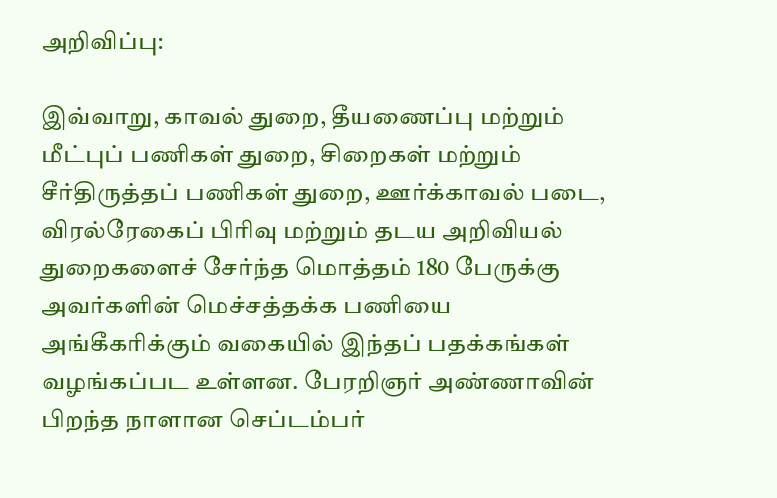அறிவிப்பு:

இவ்வாறு, காவல் துறை, தீயணைப்பு மற்றும் மீட்புப் பணிகள் துறை, சிறைகள் மற்றும் சீர்திருத்தப் பணிகள் துறை, ஊர்க்காவல் படை, விரல்ரேகைப் பிரிவு மற்றும் தடய அறிவியல் துறைகளைச் சேர்ந்த மொத்தம் 180 பேருக்கு அவர்களின் மெச்சத்தக்க பணியை அங்கீகரிக்கும் வகையில் இந்தப் பதக்கங்கள் வழங்கப்பட உள்ளன. பேரறிஞர் அண்ணாவின் பிறந்த நாளான செப்டம்பர்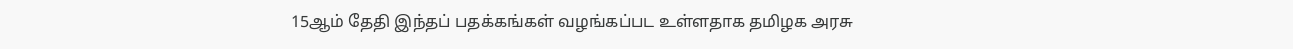15ஆம் தேதி இந்தப் பதக்கங்கள் வழங்கப்பட உள்ளதாக தமிழக அரசு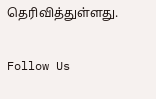தெரிவித்துள்ளது.

Follow Us